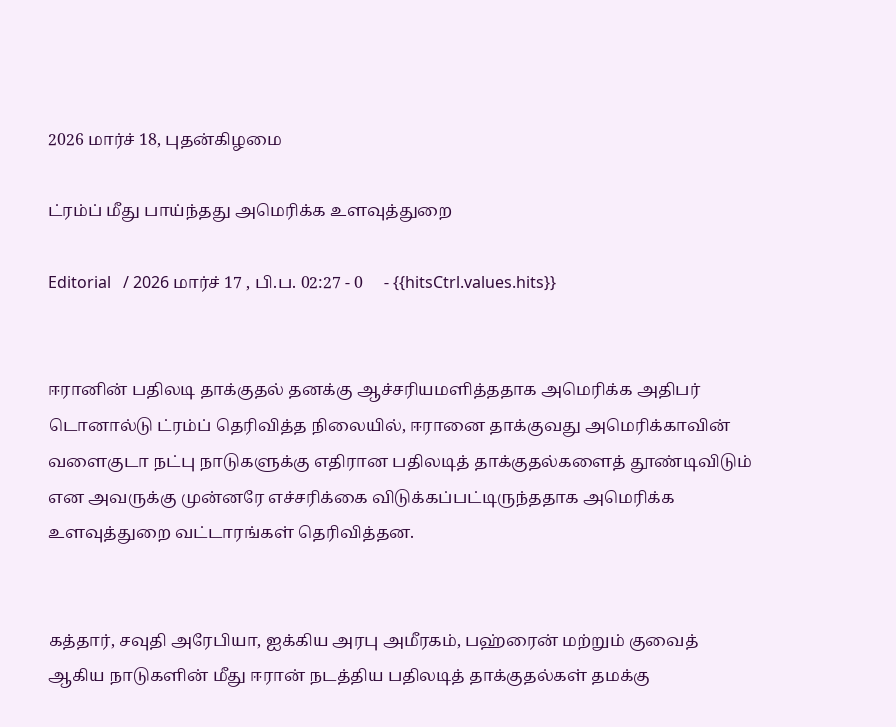2026 மார்ச் 18, புதன்கிழமை

ட்ரம்ப் மீது பாய்ந்தது அமெரிக்க உளவுத்துறை

Editorial   / 2026 மார்ச் 17 , பி.ப. 02:27 - 0     - {{hitsCtrl.values.hits}}


ஈரானின் பதிலடி தாக்குதல் தனக்கு ஆச்சரியமளித்ததாக அமெரிக்க அதிபர் டொனால்டு ட்ரம்ப் தெரிவித்த நிலையில், ஈரானை தாக்குவது அமெரிக்காவின் வளைகுடா நட்பு நாடுகளுக்கு எதிரான பதிலடித் தாக்குதல்களைத் தூண்டிவிடும் என அவருக்கு முன்னரே எச்சரிக்கை விடுக்கப்பட்டிருந்ததாக அமெரிக்க உளவுத்துறை வட்டாரங்கள் தெரிவித்தன.


கத்தார், சவுதி அரேபியா, ஐக்கிய அரபு அமீரகம், பஹ்ரைன் மற்றும் குவைத் ஆகிய நாடுகளின் மீது ஈரான் நடத்திய பதிலடித் தாக்குதல்கள் தமக்கு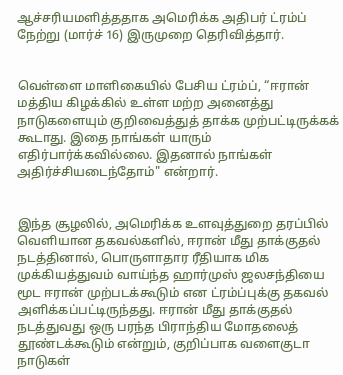ஆச்சரியமளித்ததாக அமெரிக்க அதிபர் ட்ரம்ப் நேற்று (மார்ச் 16) இருமுறை தெரிவித்தார்.


வெள்ளை மாளிகையில் பேசிய ட்ரம்ப், “ஈரான் மத்திய கிழக்கில் உள்ள மற்ற அனைத்து நாடுகளையும் குறிவைத்துத் தாக்க முற்பட்டிருக்கக் கூடாது. இதை நாங்கள் யாரும் எதிர்பார்க்கவில்லை. இதனால் நாங்கள் அதிர்ச்சியடைந்தோம்" என்றார்.


இந்த சூழலில், அமெரிக்க உளவுத்துறை தரப்பில் வெளியான தகவல்களில், ஈரான் மீது தாக்குதல் நடத்தினால், பொருளாதார ரீதியாக மிக முக்கியத்துவம் வாய்ந்த ஹார்முஸ் ஜலசந்தியை மூட ஈரான் முற்படக்கூடும் என ட்ரம்ப்புக்கு தகவல் அளிக்கப்பட்டிருந்தது. ஈரான் மீது தாக்குதல் நடத்துவது ஒரு பரந்த பிராந்திய மோதலைத் தூண்டக்கூடும் என்றும், குறிப்பாக வளைகுடா நாடுகள்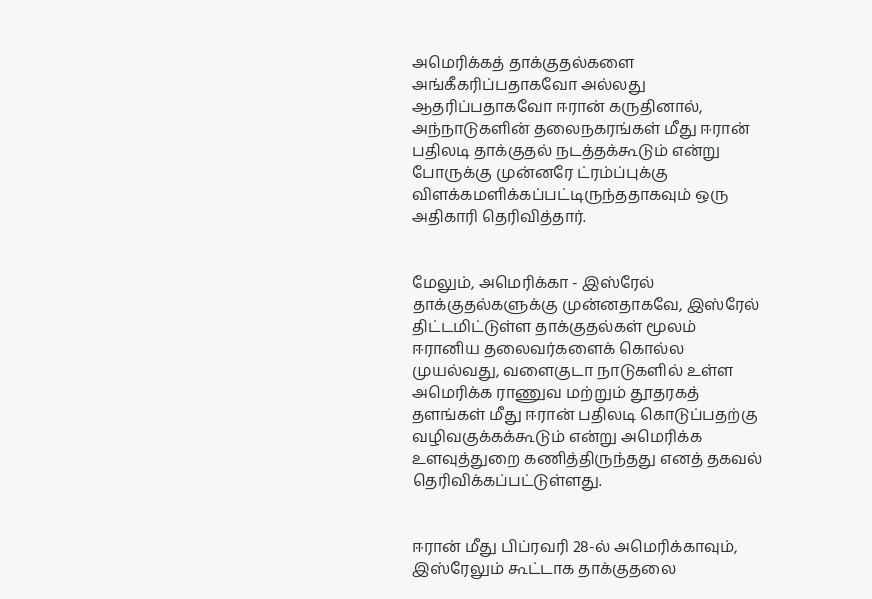அமெரிக்கத் தாக்குதல்களை அங்கீகரிப்பதாகவோ அல்லது ஆதரிப்பதாகவோ ஈரான் கருதினால், அந்நாடுகளின் தலைநகரங்கள் மீது ஈரான் பதிலடி தாக்குதல் நடத்தக்கூடும் என்று போருக்கு முன்னரே ட்ரம்ப்புக்கு விளக்கமளிக்கப்பட்டிருந்ததாகவும் ஒரு அதிகாரி தெரிவித்தார்.


மேலும், அமெரிக்கா - இஸ்ரேல் தாக்குதல்களுக்கு முன்னதாகவே, இஸ்ரேல் திட்டமிட்டுள்ள தாக்குதல்கள் மூலம் ஈரானிய தலைவர்களைக் கொல்ல முயல்வது, வளைகுடா நாடுகளில் உள்ள அமெரிக்க ராணுவ மற்றும் தூதரகத் தளங்கள் மீது ஈரான் பதிலடி கொடுப்பதற்கு வழிவகுக்கக்கூடும் என்று அமெரிக்க உளவுத்துறை கணித்திருந்தது எனத் தகவல் தெரிவிக்கப்பட்டுள்ளது.


ஈரான் மீது பிப்ரவரி 28-ல் அமெரிக்காவும், இஸ்ரேலும் கூட்டாக தாக்குதலை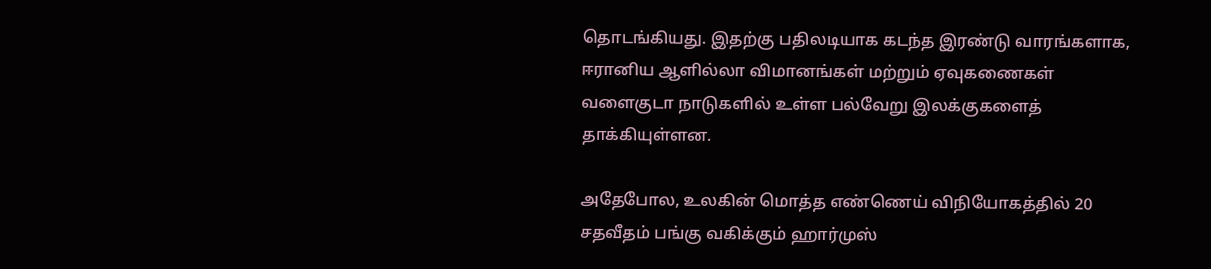தொடங்கியது. இதற்கு பதிலடியாக கடந்த இரண்டு வாரங்களாக, ஈரானிய ஆளில்லா விமானங்கள் மற்றும் ஏவுகணைகள் வளைகுடா நாடுகளில் உள்ள பல்வேறு இலக்குகளைத் தாக்கியுள்ளன.

அதேபோல, உலகின் மொத்த எண்ணெய் விநியோகத்தில் 20 சதவீதம் பங்கு வகிக்கும் ஹார்முஸ்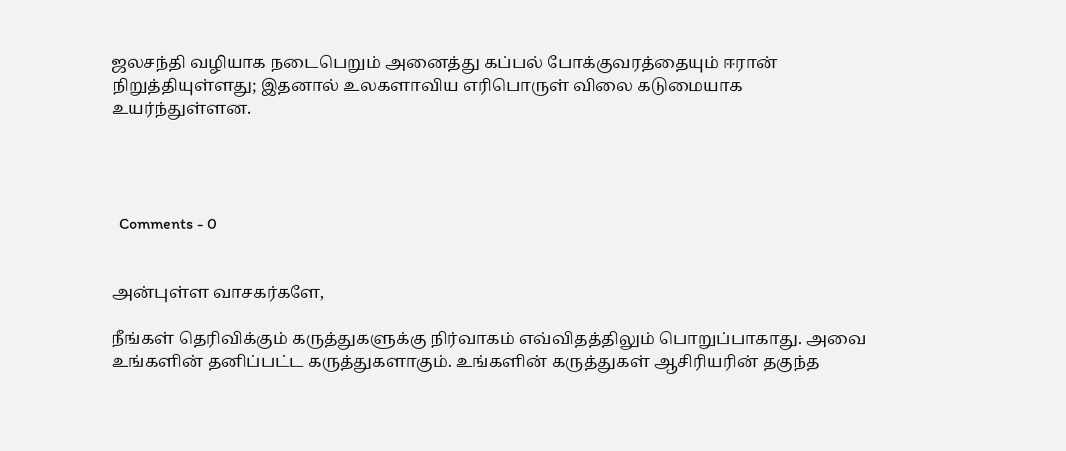ஜலசந்தி வழியாக நடைபெறும் அனைத்து கப்பல் போக்குவரத்தையும் ஈரான் நிறுத்தியுள்ளது; இதனால் உலகளாவிய எரிபொருள் விலை கடுமையாக உயர்ந்துள்ளன.




  Comments - 0


அன்புள்ள வாசகர்களே,

நீங்கள் தெரிவிக்கும் கருத்துகளுக்கு நிர்வாகம் எவ்விதத்திலும் பொறுப்பாகாது. அவை உங்களின் தனிப்பட்ட கருத்துகளாகும். உங்களின் கருத்துகள் ஆசிரியரின் தகுந்த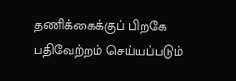தணிக்கைக்குப் பிறகே பதிவேற்றம் செய்யப்படும்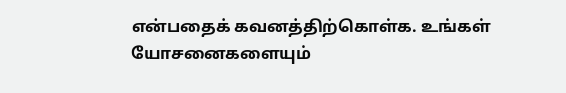என்பதைக் கவனத்திற்கொள்க. உங்கள் யோசனைகளையும்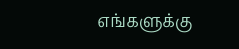எங்களுக்கு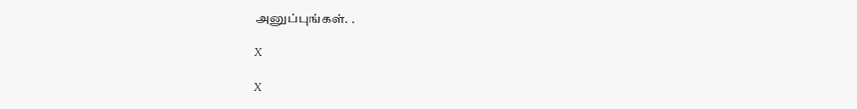அனுப்புங்கள். .

X

X